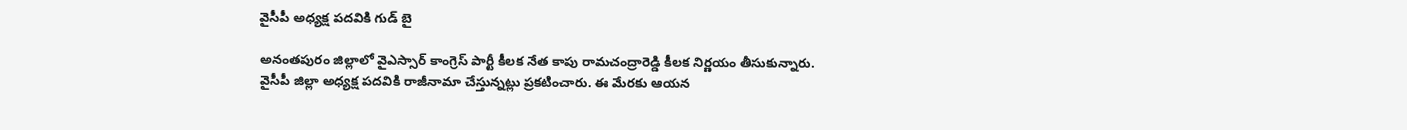వైసీపీ అధ్యక్ష పదవికి గుడ్ బై

అనంతపురం జిల్లాలో వైఎస్సార్ కాంగ్రెస్ పార్టీ కీలక నేత కాపు రామచంద్రారెడ్డి కీలక నిర్ణయం తీసుకున్నారు. వైసీపీ జిల్లా అధ్యక్ష పదవికి రాజీనామా చేస్తున్నట్లు ప్రకటించారు. ఈ మేరకు ఆయన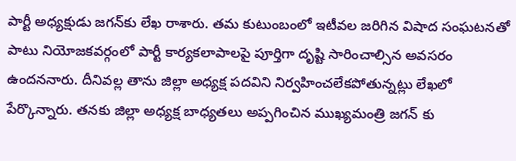పార్టీ అధ్యక్షుడు జగన్‌కు లేఖ రాశారు. తమ కుటుంబంలో ఇటీవల జరిగిన విషాద సంఘటనతో పాటు నియోజకవర్గంలో పార్టీ కార్యకలాపాలపై పూర్తిగా దృష్టి సారించాల్సిన అవసరం ఉందననారు. దీనివల్ల తాను జిల్లా అధ్యక్ష పదవిని నిర్వహించలేకపోతున్నట్లు లేఖలో పేర్కొన్నారు. తనకు జిల్లా అధ్యక్ష బాధ్యతలు అప్పగించిన ముఖ్యమంత్రి జగన్ కు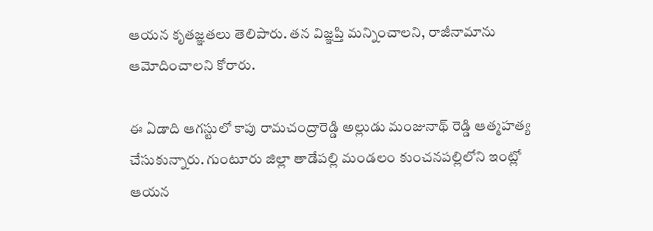ఆయన కృతజ్ఞతలు తెలిపారు. తన విజ్ఞప్తి మన్నించాలని, రాజీనామాను ఆమోదించాలని కోరారు.

ఈ ఏడాది ఆగస్టులో కాపు రామచంద్రారెడ్డి అల్లుడు మంజునాథ్ రెడ్డి ఆత్మహత్య చేసుకున్నారు. గుంటూరు జిల్లా తాడేపల్లి మండలం కుంచనపల్లిలోని ఇంట్లో ఆయన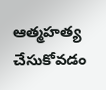ఆత్మహత్య చేసుకోవడం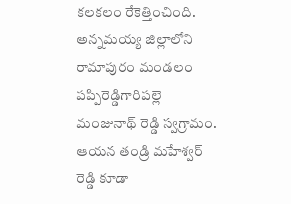కలకలం రేకెత్తించింది. అన్నమయ్య జిల్లాలోని రామాపురం మండలం పప్పిరెడ్డిగారిపల్లె మంజునాథ్ రెడ్డి స్వగ్రామం. ఆయన తండ్రి మహేశ్వర్ రెడ్డి కూడా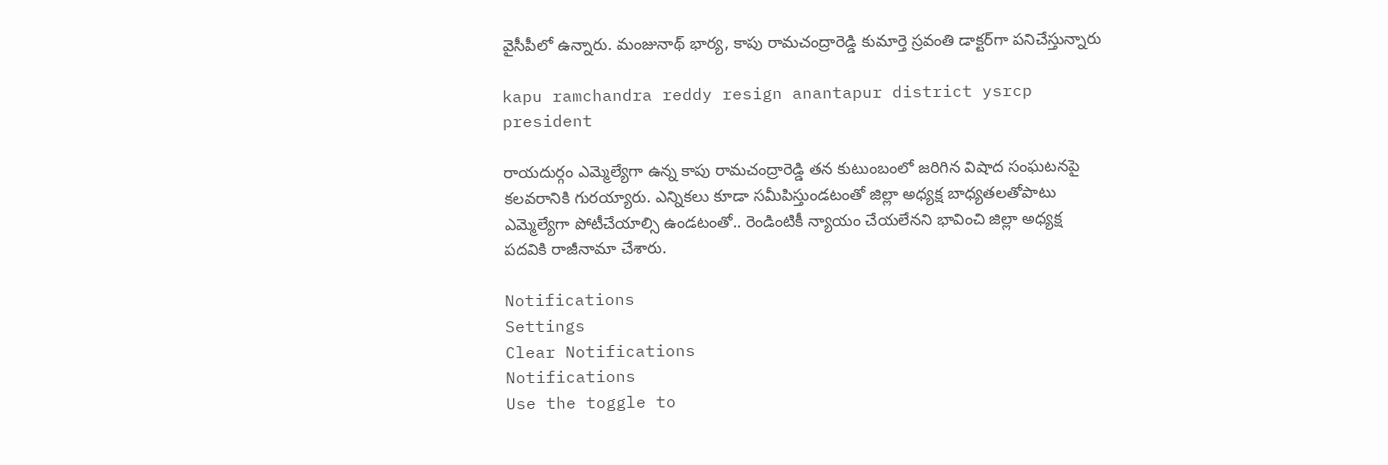వైసీపీలో ఉన్నారు. మంజునాథ్ భార్య, కాపు రామచంద్రారెడ్డి కుమార్తె స్రవంతి డాక్టర్‌గా పనిచేస్తున్నారు

kapu ramchandra reddy resign anantapur district ysrcp president

రాయదుర్గం ఎమ్మెల్యేగా ఉన్న కాపు రామచంద్రారెడ్డి తన కుటుంబంలో జరిగిన విషాద సంఘటనపై కలవరానికి గురయ్యారు. ఎన్నికలు కూడా సమీపిస్తుండటంతో జిల్లా అధ్యక్ష బాధ్యతలతోపాటు ఎమ్మెల్యేగా పోటీచేయాల్సి ఉండటంతో.. రెండింటికీ న్యాయం చేయలేనని భావించి జిల్లా అధ్యక్ష పదవికి రాజీనామా చేశారు.

Notifications
Settings
Clear Notifications
Notifications
Use the toggle to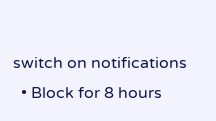switch on notifications
  • Block for 8 hours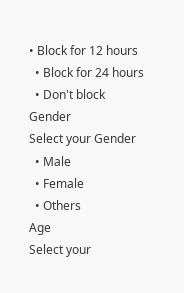• Block for 12 hours
  • Block for 24 hours
  • Don't block
Gender
Select your Gender
  • Male
  • Female
  • Others
Age
Select your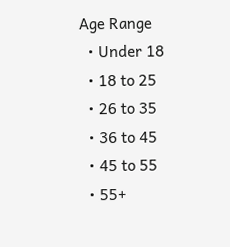Age Range
  • Under 18
  • 18 to 25
  • 26 to 35
  • 36 to 45
  • 45 to 55
  • 55+